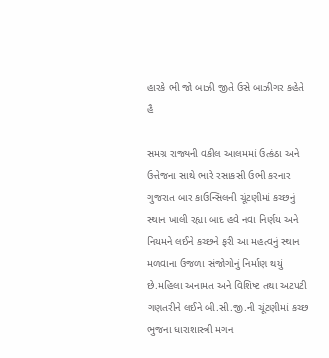હારકે ભી જો બાઝી જીતે ઉસે બાઝીગર કહેતે હૈ

સમગ્ર રાજ્યની વકીલ આલમમાં ઉત્કંઠા અને ઉત્તેજના સાથે ભારે રસાકસી ઉભી કરનાર ગુજરાત બાર કાઉન્સિલની ચૂંટણીમાં કચ્છનું સ્થાન ખાલી રહ્યા બાદ હવે નવા નિર્ણય અને નિયમને લઈને કચ્છને ફરી આ મહત્વનું સ્થાન મળવાના ઉજળા સંજોગોનું નિર્માણ થયું છે.મહિલા અનામત અને વિશિષ્ટ તથા અટપટી ગણતરીને લઈને બી.સી.જી.ની ચૂંટણીમાં કચ્છ ભુજના ધારાશાસ્ત્રી મગન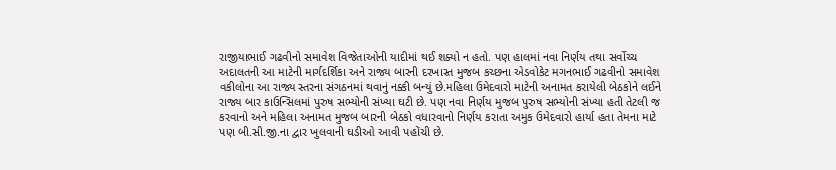રાજીયાભાઈ ગઢવીનો સમાવેશ વિજેતાઓની યાદીમાં થઈ શક્યો ન હતો. પણ હાલમાં નવા નિર્ણય તથા સર્વોચ્ચ અદાલતની આ માટેની માર્ગદર્શિકા અને રાજ્ય બારની દરખાસ્ત મુજબ કચ્છના એડવોકેટ મગનભાઈ ગઢવીનો સમાવેશ વકીલોના આ રાજ્ય સ્તરના સંગઠનમાં થવાનું નક્કી બન્યું છે.મહિલા ઉમેદવારો માટેની અનામત કરાયેલી બેઠકોને લઈને રાજ્ય બાર કાઉન્સિલમાં પુરુષ સભ્યોની સંખ્યા ઘટી છે. પણ નવા નિર્ણય મુજબ પુરુષ સભ્યોની સંખ્યા હતી તેટલી જ કરવાનો અને મહિલા અનામત મુજબ બારની બેઠકો વધારવાનો નિર્ણય કરાતા અમુક ઉમેદવારો હાર્યા હતા તેમના માટે પણ બી.સી.જી.ના દ્વાર ખુલવાની ઘડીઓ આવી પહોંચી છે.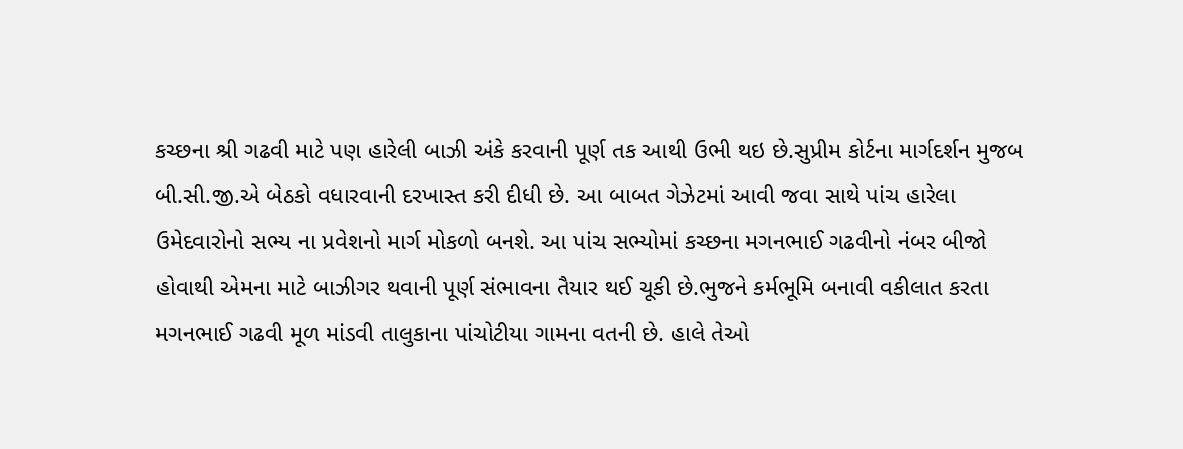કચ્છના શ્રી ગઢવી માટે પણ હારેલી બાઝી અંકે કરવાની પૂર્ણ તક આથી ઉભી થઇ છે.સુપ્રીમ કોર્ટના માર્ગદર્શન મુજબ બી.સી.જી.એ બેઠકો વધારવાની દરખાસ્ત કરી દીધી છે. આ બાબત ગેઝેટમાં આવી જવા સાથે પાંચ હારેલા ઉમેદવારોનો સભ્ય ના પ્રવેશનો માર્ગ મોકળો બનશે. આ પાંચ સભ્યોમાં કચ્છના મગનભાઈ ગઢવીનો નંબર બીજો હોવાથી એમના માટે બાઝીગર થવાની પૂર્ણ સંભાવના તૈયાર થઈ ચૂકી છે.ભુજને કર્મભૂમિ બનાવી વકીલાત કરતા મગનભાઈ ગઢવી મૂળ માંડવી તાલુકાના પાંચોટીયા ગામના વતની છે. હાલે તેઓ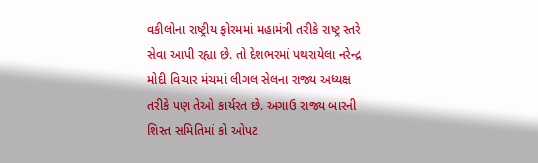વકીલોના રાષ્ટ્રીય ફોરમમાં મહામંત્રી તરીકે રાષ્ટ્ર સ્તરે સેવા આપી રહ્યા છે. તો દેશભરમાં પથરાયેલા નરેન્દ્ર મોદી વિચાર મંચમાં લીગલ સેલના રાજ્ય અધ્યક્ષ તરીકે પણ તેઓ કાર્યરત છે. અગાઉ રાજ્ય બારની શિસ્ત સમિતિમાં કો ઓપટ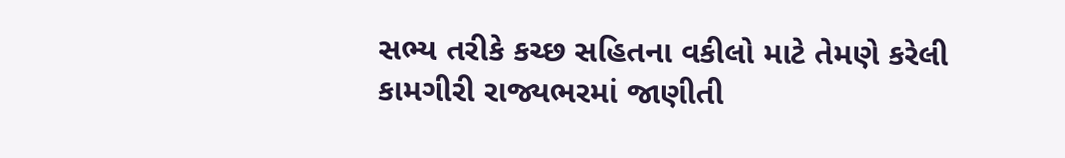સભ્ય તરીકે કચ્છ સહિતના વકીલો માટે તેમણે કરેલી કામગીરી રાજ્યભરમાં જાણીતી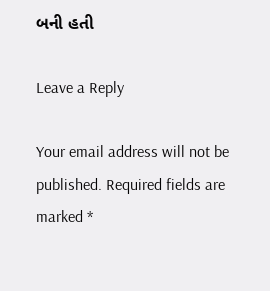બની હતી

Leave a Reply

Your email address will not be published. Required fields are marked *